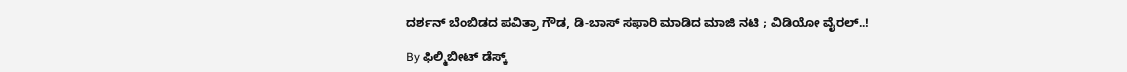ದರ್ಶನ್ ಬೆಂಬಿಡದ ಪವಿತ್ರಾ ಗೌಡ, ಡಿ-ಬಾಸ್ ಸಫಾರಿ ಮಾಡಿದ ಮಾಜಿ ನಟಿ ; ವಿಡಿಯೋ ವೈರಲ್..!

By ಫಿಲ್ಮಿಬೀಟ್ ಡೆಸ್ಕ್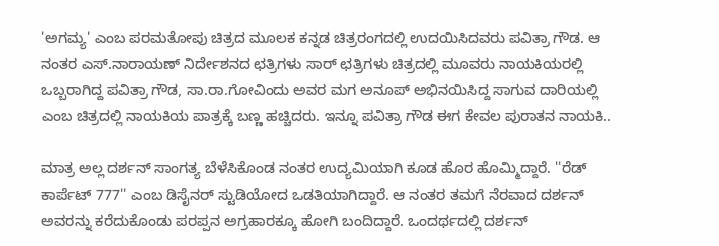'ಅಗಮ್ಯ' ಎಂಬ ಪರಮತೋಪು ಚಿತ್ರದ ಮೂಲಕ ಕನ್ನಡ ಚಿತ್ರರಂಗದಲ್ಲಿ ಉದಯಿಸಿದವರು ಪವಿತ್ರಾ ಗೌಡ. ಆ ನಂತರ ಎಸ್.ನಾರಾಯಣ್ ನಿರ್ದೇಶನದ ಛತ್ರಿಗಳು ಸಾರ್ ಛತ್ರಿಗಳು ಚಿತ್ರದಲ್ಲಿ ಮೂವರು ನಾಯಕಿಯರಲ್ಲಿ ಒಬ್ಬರಾಗಿದ್ದ ಪವಿತ್ರಾ ಗೌಡ, ಸಾ.ರಾ.ಗೋವಿಂದು ಅವರ ಮಗ ಅನೂಪ್ ಅಭಿನಯಿಸಿದ್ದ ಸಾಗುವ ದಾರಿಯಲ್ಲಿ ಎಂಬ ಚಿತ್ರದಲ್ಲಿ ನಾಯಕಿಯ ಪಾತ್ರಕ್ಕೆ ಬಣ್ಣ ಹಚ್ಚಿದರು. ಇನ್ನೂ ಪವಿತ್ರಾ ಗೌಡ ಈಗ ಕೇವಲ ಪುರಾತನ ನಾಯಕಿ..

ಮಾತ್ರ ಅಲ್ಲ ದರ್ಶನ್ ಸಾಂಗತ್ಯ ಬೆಳೆಸಿಕೊಂಡ ನಂತರ ಉದ್ಯಮಿಯಾಗಿ ಕೂಡ ಹೊರ ಹೊಮ್ಮಿದ್ದಾರೆ. ''ರೆಡ್ ಕಾರ್ಪೆಟ್ 777'' ಎಂಬ ಡಿಸೈನರ್ ಸ್ಟುಡಿಯೋದ ಒಡತಿಯಾಗಿದ್ದಾರೆ. ಆ ನಂತರ ತಮಗೆ ನೆರವಾದ ದರ್ಶನ್ ಅವರನ್ನು ಕರೆದುಕೊಂಡು ಪರಪ್ಪನ ಅಗ್ರಹಾರಕ್ಕೂ ಹೋಗಿ ಬಂದಿದ್ದಾರೆ. ಒಂದರ್ಥದಲ್ಲಿ ದರ್ಶನ್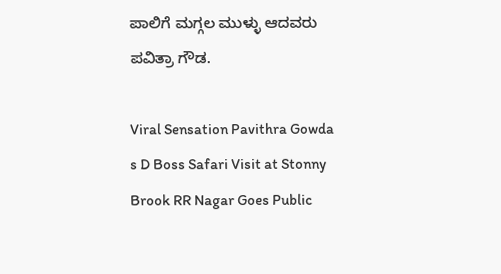ಪಾಲಿಗೆ ಮಗ್ಗಲ ಮುಳ್ಳು ಆದವರು ಪವಿತ್ರಾ ಗೌಡ.

Viral Sensation Pavithra Gowda s D Boss Safari Visit at Stonny Brook RR Nagar Goes Public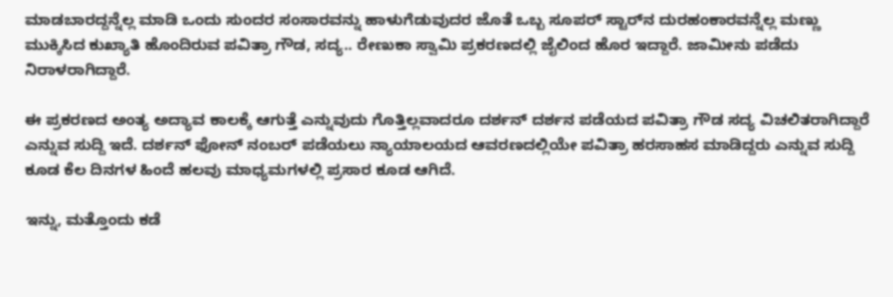ಮಾಡಬಾರದ್ದನ್ನೆಲ್ಲ ಮಾಡಿ ಒಂದು ಸುಂದರ ಸಂಸಾರವನ್ನು ಹಾಳುಗೆಡುವುದರ ಜೊತೆ ಒಬ್ಬ ಸೂಪರ್ ಸ್ಟಾರ್‌ನ ದುರಹಂಕಾರವನ್ನೆಲ್ಲ ಮಣ್ಣು ಮುಕ್ಕಿಸಿದ ಕುಖ್ಯಾತಿ ಹೊಂದಿರುವ ಪವಿತ್ರಾ ಗೌಡ, ಸದ್ಯ.. ರೇಣುಕಾ ಸ್ವಾಮಿ ಪ್ರಕರಣದಲ್ಲಿ ಜೈಲಿಂದ ಹೊರ ಇದ್ದಾರೆ. ಜಾಮೀನು ಪಡೆದು ನಿರಾಳರಾಗಿದ್ದಾರೆ.

ಈ ಪ್ರಕರಣದ ಅಂತ್ಯ ಅದ್ಯಾವ ಕಾಲಕ್ಕೆ ಆಗುತ್ತೆ ಎನ್ನುವುದು ಗೊತ್ತಿಲ್ಲವಾದರೂ ದರ್ಶನ್ ದರ್ಶನ ಪಡೆಯದ ಪವಿತ್ರಾ ಗೌಡ ಸದ್ಯ ವಿಚಲಿತರಾಗಿದ್ದಾರೆ ಎನ್ನುವ ಸುದ್ದಿ ಇದೆ. ದರ್ಶನ್ ಫೋನ್ ನಂಬರ್ ಪಡೆಯಲು ನ್ಯಾಯಾಲಯದ ಆವರಣದಲ್ಲಿಯೇ ಪವಿತ್ರಾ ಹರಸಾಹಸ ಮಾಡಿದ್ದರು ಎನ್ನುವ ಸುದ್ದಿ ಕೂಡ ಕೆಲ ದಿನಗಳ ಹಿಂದೆ ಹಲವು ಮಾಧ್ಯಮಗಳಲ್ಲಿ ಪ್ರಸಾರ ಕೂಡ ಆಗಿದೆ.

ಇನ್ನು, ಮತ್ತೊಂದು ಕಡೆ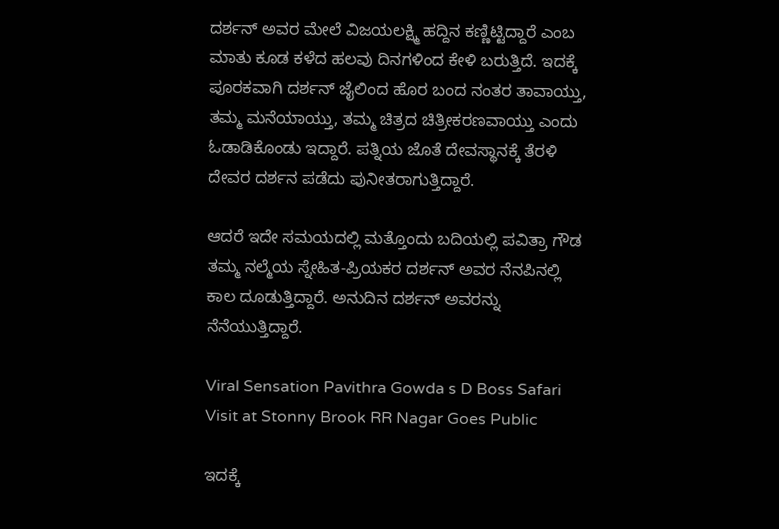ದರ್ಶನ್ ಅವರ ಮೇಲೆ ವಿಜಯಲಕ್ಷ್ಮಿ ಹದ್ದಿನ ಕಣ್ಣಿಟ್ಟಿದ್ದಾರೆ ಎಂಬ ಮಾತು ಕೂಡ ಕಳೆದ ಹಲವು ದಿನಗಳಿಂದ ಕೇಳಿ ಬರುತ್ತಿದೆ. ಇದಕ್ಕೆ ಪೂರಕವಾಗಿ ದರ್ಶನ್ ಜೈಲಿಂದ ಹೊರ ಬಂದ ನಂತರ ತಾವಾಯ್ತು, ತಮ್ಮ ಮನೆಯಾಯ್ತು, ತಮ್ಮ ಚಿತ್ರದ ಚಿತ್ರೀಕರಣವಾಯ್ತು ಎಂದು ಓಡಾಡಿಕೊಂಡು ಇದ್ದಾರೆ. ಪತ್ನಿಯ ಜೊತೆ ದೇವಸ್ಥಾನಕ್ಕೆ ತೆರಳಿ ದೇವರ ದರ್ಶನ ಪಡೆದು ಪುನೀತರಾಗುತ್ತಿದ್ದಾರೆ.

ಆದರೆ ಇದೇ ಸಮಯದಲ್ಲಿ ಮತ್ತೊಂದು ಬದಿಯಲ್ಲಿ ಪವಿತ್ರಾ ಗೌಡ ತಮ್ಮ ನಲ್ಮೆಯ ಸ್ನೇಹಿತ-ಪ್ರಿಯಕರ ದರ್ಶನ್ ಅವರ ನೆನಪಿನಲ್ಲಿ ಕಾಲ ದೂಡುತ್ತಿದ್ದಾರೆ. ಅನುದಿನ ದರ್ಶನ್ ಅವರನ್ನು ನೆನೆಯುತ್ತಿದ್ದಾರೆ.

Viral Sensation Pavithra Gowda s D Boss Safari Visit at Stonny Brook RR Nagar Goes Public

ಇದಕ್ಕೆ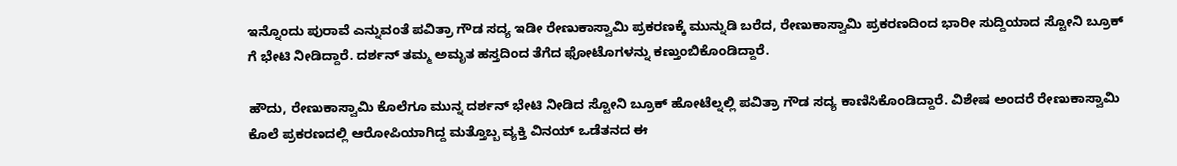ಇನ್ನೊಂದು ಪುರಾವೆ ಎನ್ನುವಂತೆ ಪವಿತ್ರಾ ಗೌಡ ಸದ್ಯ ಇಡೀ ರೇಣುಕಾಸ್ವಾಮಿ ಪ್ರಕರಣಕ್ಕೆ ಮುನ್ನುಡಿ ಬರೆದ, ರೇಣುಕಾಸ್ವಾಮಿ ಪ್ರಕರಣದಿಂದ ಭಾರೀ ಸುದ್ದಿಯಾದ ಸ್ಟೋನಿ ಬ್ರೂಕ್ ಗೆ ಭೇಟಿ ನೀಡಿದ್ದಾರೆ. ದರ್ಶನ್ ತಮ್ಮ ಅಮೃತ ಹಸ್ತದಿಂದ ತೆಗೆದ ಫೋಟೊಗಳನ್ನು ಕಣ್ತುಂಬಿಕೊಂಡಿದ್ದಾರೆ.

ಹೌದು, ರೇಣುಕಾಸ್ವಾಮಿ ಕೊಲೆಗೂ ಮುನ್ನ ದರ್ಶನ್‌ ಭೇಟಿ ನೀಡಿದ ಸ್ಟೋನಿ ಬ್ರೂಕ್ ಹೋಟೆಲ್ನಲ್ಲಿ ಪವಿತ್ರಾ ಗೌಡ ಸದ್ಯ ಕಾಣಿಸಿಕೊಂಡಿದ್ದಾರೆ. ವಿಶೇಷ ಅಂದರೆ ರೇಣುಕಾಸ್ವಾಮಿ ಕೊಲೆ ಪ್ರಕರಣದಲ್ಲಿ ಆರೋಪಿಯಾಗಿದ್ದ ಮತ್ತೊಬ್ಬ ವ್ಯಕ್ತಿ ವಿನಯ್ ಒಡೆತನದ ಈ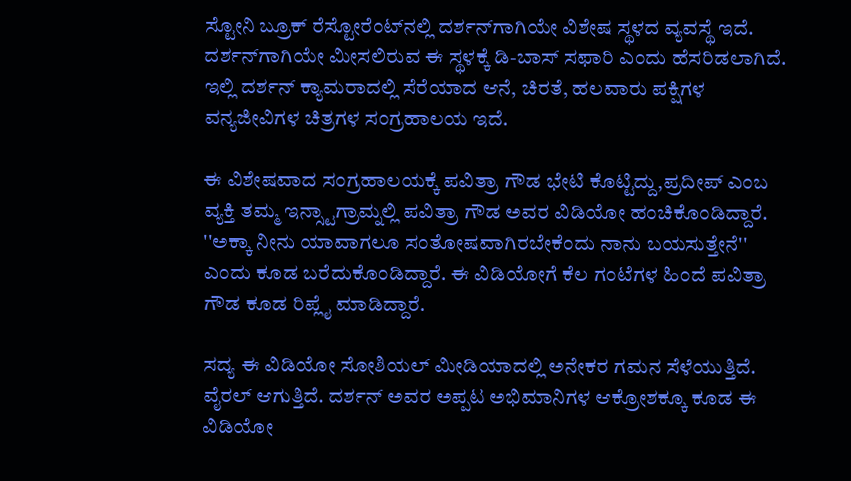ಸ್ಟೋನಿ ಬ್ರೂಕ್ ರೆಸ್ಟೋರೆಂಟ್‌ನಲ್ಲಿ ದರ್ಶನ್‌ಗಾಗಿಯೇ ವಿಶೇಷ ಸ್ಥಳದ ವ್ಯವಸ್ಥೆ ಇದೆ. ದರ್ಶನ್‌ಗಾಗಿಯೇ ಮೀಸಲಿರುವ ಈ ಸ್ಥಳಕ್ಕೆ ಡಿ-ಬಾಸ್ ಸಫಾರಿ ಎಂದು ಹೆಸರಿಡಲಾಗಿದೆ. ಇಲ್ಲಿ ದರ್ಶನ್ ಕ್ಯಾಮರಾದಲ್ಲಿ ಸೆರೆಯಾದ ಆನೆ, ಚಿರತೆ, ಹಲವಾರು ಪಕ್ಷಿಗಳ ವನ್ಯಜೀವಿಗಳ ಚಿತ್ರಗಳ ಸಂಗ್ರಹಾಲಯ ಇದೆ.

ಈ ವಿಶೇಷವಾದ ಸಂಗ್ರಹಾಲಯಕ್ಕೆ ಪವಿತ್ರಾ ಗೌಡ ಭೇಟಿ ಕೊಟ್ಟಿದ್ದು,ಪ್ರದೀಪ್ ಎಂಬ ವ್ಯಕ್ತಿ ತಮ್ಮ ಇನ್ಸ್ಟಾಗ್ರಾಮ್ನಲ್ಲಿ ಪವಿತ್ರಾ ಗೌಡ ಅವರ ವಿಡಿಯೋ ಹಂಚಿಕೊಂಡಿದ್ದಾರೆ. ''ಅಕ್ಕಾ ನೀನು ಯಾವಾಗಲೂ ಸಂತೋಷವಾಗಿರಬೇಕೆಂದು ನಾನು ಬಯಸುತ್ತೇನೆ'' ಎಂದು ಕೂಡ ಬರೆದುಕೊಂಡಿದ್ದಾರೆ. ಈ ವಿಡಿಯೋಗೆ ಕೆಲ ಗಂಟೆಗಳ ಹಿಂದೆ ಪವಿತ್ರಾ ಗೌಡ ಕೂಡ ರಿಪ್ಲೈ ಮಾಡಿದ್ದಾರೆ.

ಸದ್ಯ ಈ ವಿಡಿಯೋ ಸೋಶಿಯಲ್ ಮೀಡಿಯಾದಲ್ಲಿ ಅನೇಕರ ಗಮನ ಸೆಳೆಯುತ್ತಿದೆ. ವೈರಲ್ ಆಗುತ್ತಿದೆ. ದರ್ಶನ್ ಅವರ ಅಪ್ಪಟ ಅಭಿಮಾನಿಗಳ ಆಕ್ರೋಶಕ್ಕೂ ಕೂಡ ಈ ವಿಡಿಯೋ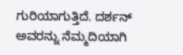ಗುರಿಯಾಗುತ್ತಿದೆ. ದರ್ಶನ್ ಅವರನ್ನು ನೆಮ್ಮದಿಯಾಗಿ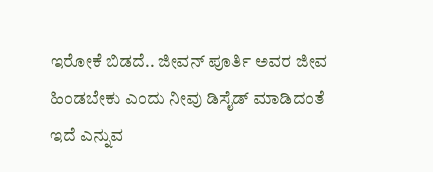ಇರೋಕೆ ಬಿಡದೆ.. ಜೀವನ್ ಪೂರ್ತಿ ಅವರ ಜೀವ ಹಿಂಡಬೇಕು ಎಂದು ನೀವು ಡಿಸೈಡ್ ಮಾಡಿದಂತೆ ಇದೆ ಎನ್ನುವ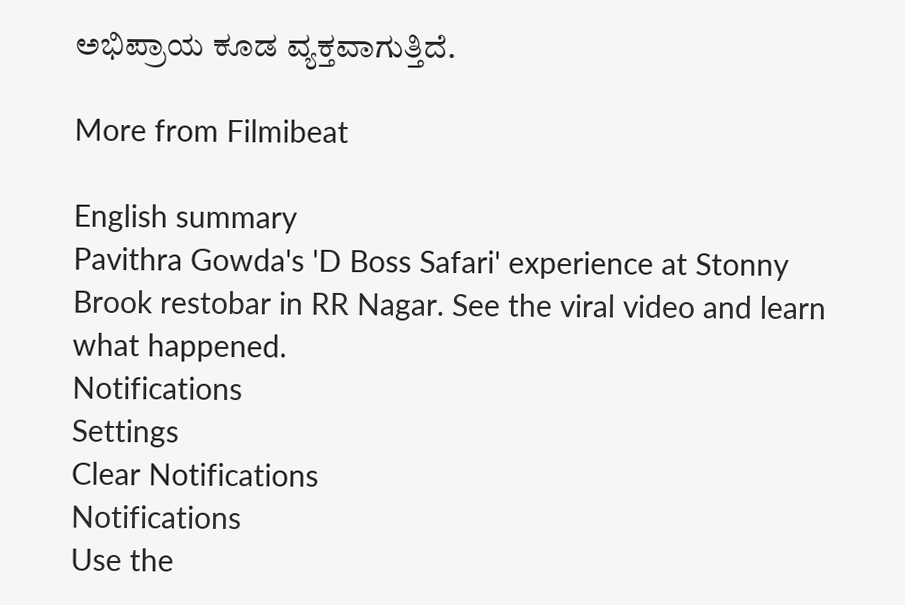ಅಭಿಪ್ರಾಯ ಕೂಡ ವ್ಯಕ್ತವಾಗುತ್ತಿದೆ.

More from Filmibeat

English summary
Pavithra Gowda's 'D Boss Safari' experience at Stonny Brook restobar in RR Nagar. See the viral video and learn what happened.
Notifications
Settings
Clear Notifications
Notifications
Use the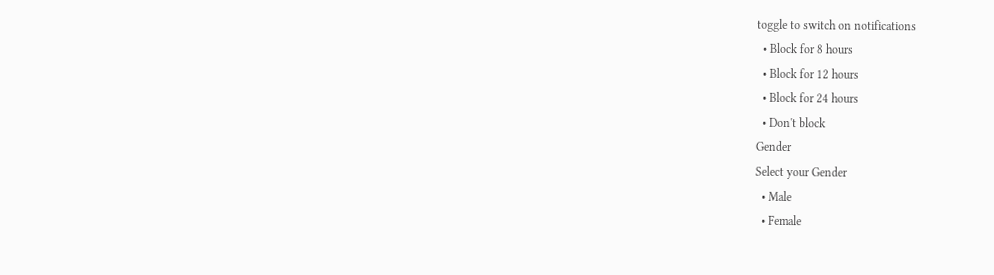toggle to switch on notifications
  • Block for 8 hours
  • Block for 12 hours
  • Block for 24 hours
  • Don't block
Gender
Select your Gender
  • Male
  • Female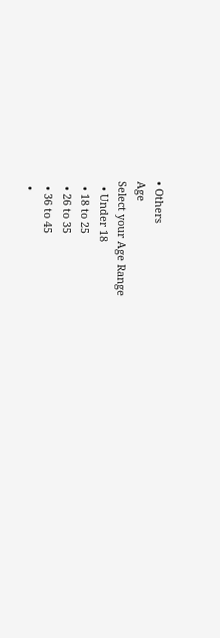• Others
Age
Select your Age Range
  • Under 18
  • 18 to 25
  • 26 to 35
  • 36 to 45
  •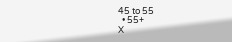45 to 55
  • 55+
X